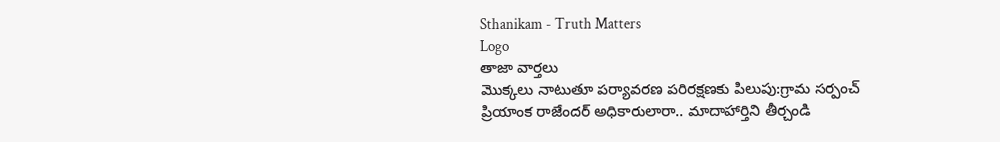Sthanikam - Truth Matters
Logo
తాజా వార్తలు
మొక్కలు నాటుతూ పర్యావరణ పరిరక్షణకు పిలుపు:గ్రామ సర్పంచ్ ప్రియాంక రాజేందర్ అధికారులారా.. మాదాహార్తిని తీర్చండి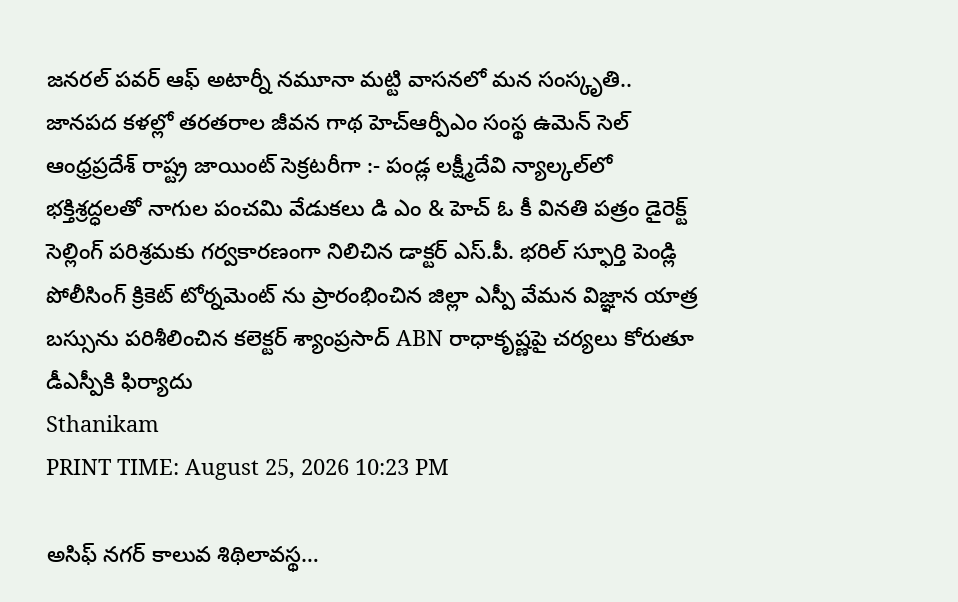జనరల్ పవర్ ఆఫ్ అటార్నీ నమూనా మట్టి వాసనలో మన సంస్కృతి.. జానపద కళల్లో తరతరాల జీవన గాథ హెచ్ఆర్పీఎం సంస్థ ఉమెన్ సెల్ ఆంధ్రప్రదేశ్ రాష్ట్ర జాయింట్ సెక్రటరీగా :- పండ్ల లక్ష్మీదేవి న్యాల్కల్‌లో భక్తిశ్రద్ధలతో నాగుల పంచమి వేడుకలు డి ఎం & హెచ్ ఓ కీ వినతి పత్రం డైరెక్ట్ సెల్లింగ్ పరిశ్రమకు గర్వకారణంగా నిలిచిన డాక్టర్ ఎస్.పీ. భరిల్ స్ఫూర్తి పెండ్లి పోలీసింగ్ క్రికెట్ టోర్నమెంట్ ను ప్రారంభించిన జిల్లా ఎస్పీ వేమన విజ్ఞాన యాత్ర బస్సును పరిశీలించిన కలెక్టర్ శ్యాంప్రసాద్ ABN రాధాకృష్ణపై చర్యలు కోరుతూ డీఎస్పీకి ఫిర్యాదు
Sthanikam
PRINT TIME: August 25, 2026 10:23 PM

అసిఫ్ నగర్ కాలువ శిథిలావస్థ…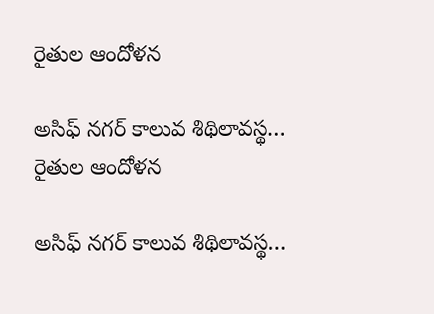రైతుల ఆందోళన

అసిఫ్ నగర్ కాలువ శిథిలావస్థ… రైతుల ఆందోళన

అసిఫ్ నగర్ కాలువ శిథిలావస్థ…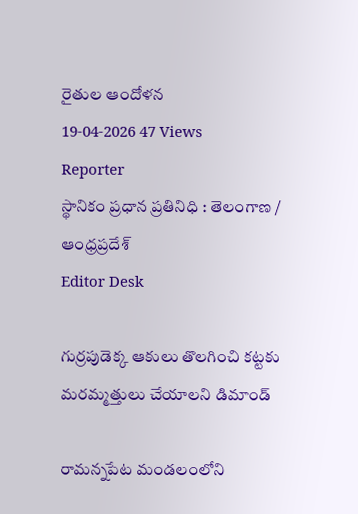రైతుల ఆందోళన
19-04-2026 47 Views
Reporter
స్థానికం ప్రధాన ప్రతినిధి : తెలంగాణ / ఆంధ్రప్రదేశ్
Editor Desk

గుర్రపుడెక్క ఆకులు తొలగించి కట్టకు మరమ్మత్తులు చేయాలని డిమాండ్

రామన్నపేట మండలంలోని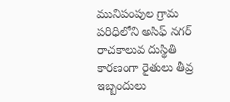మునిపంపుల గ్రామ పరిధిలోని అసిఫ్ నగర్ రాచకాలువ దుస్థితి కారణంగా రైతులు తీవ్ర ఇబ్బందులు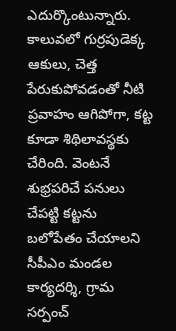ఎదుర్కొంటున్నారు. కాలువలో గుర్రపుడెక్క ఆకులు, చెత్త పేరుకుపోవడంతో నీటి ప్రవాహం ఆగిపోగా, కట్ట కూడా శిథిలావస్థకు చేరింది. వెంటనే శుభ్రపరిచే పనులు చేపట్టి కట్టను బలోపేతం చేయాలని సీపీఎం మండల కార్యదర్శి, గ్రామ సర్పంచ్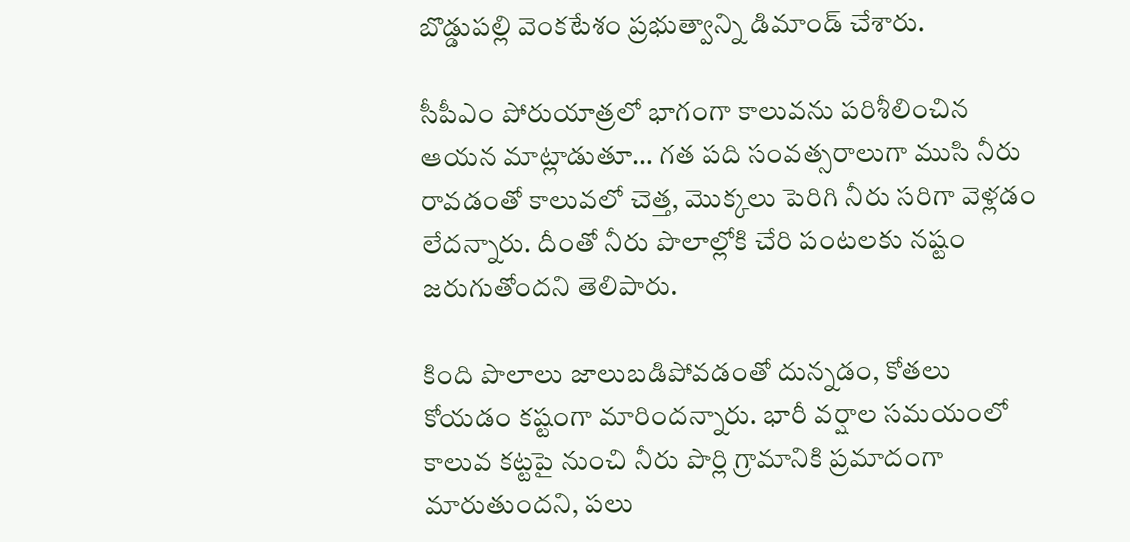బొడ్డుపల్లి వెంకటేశం ప్రభుత్వాన్ని డిమాండ్ చేశారు.

సీపీఎం పోరుయాత్రలో భాగంగా కాలువను పరిశీలించిన ఆయన మాట్లాడుతూ… గత పది సంవత్సరాలుగా ముసి నీరు రావడంతో కాలువలో చెత్త, మొక్కలు పెరిగి నీరు సరిగా వెళ్లడం లేదన్నారు. దీంతో నీరు పొలాల్లోకి చేరి పంటలకు నష్టం జరుగుతోందని తెలిపారు.

కింది పొలాలు జాలుబడిపోవడంతో దున్నడం, కోతలు కోయడం కష్టంగా మారిందన్నారు. భారీ వర్షాల సమయంలో కాలువ కట్టపై నుంచి నీరు పొర్లి గ్రామానికి ప్రమాదంగా మారుతుందని, పలు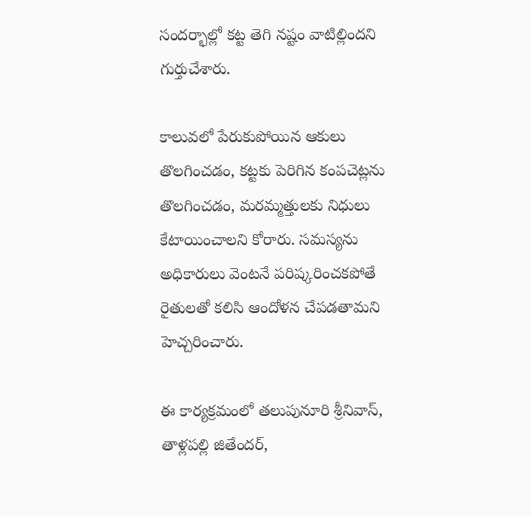సందర్భాల్లో కట్ట తెగి నష్టం వాటిల్లిందని గుర్తుచేశారు.

కాలువలో పేరుకుపోయిన ఆకులు తొలగించడం, కట్టకు పెరిగిన కంపచెట్లను తొలగించడం, మరమ్మత్తులకు నిధులు కేటాయించాలని కోరారు. సమస్యను అధికారులు వెంటనే పరిష్కరించకపోతే రైతులతో కలిసి ఆందోళన చేపడతామని హెచ్చరించారు.

ఈ కార్యక్రమంలో తలుపునూరి శ్రీనివాస్, తాళ్లపల్లి జితేందర్,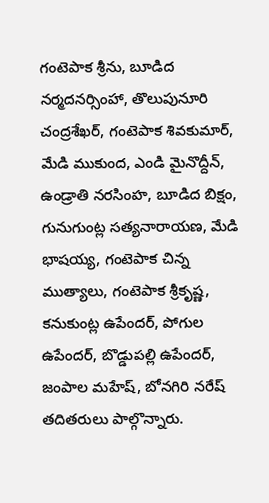గంటెపాక శ్రీను, బూడిద నర్మదనర్సింహా, తొలుపునూరి చంద్రశేఖర్, గంటెపాక శివకుమార్, మేడి ముకుంద, ఎండి మైనొద్దీన్, ఉండ్రాతి నరసింహ, బూడిద బిక్షం, గునుగుంట్ల సత్యనారాయణ, మేడి భాషయ్య, గంటెపాక చిన్న ముత్యాలు, గంటెపాక శ్రీకృష్ణ, కనుకుంట్ల ఉపేందర్, పోగుల ఉపేందర్, బొడ్డుపల్లి ఉపేందర్, జంపాల మహేష్, బోనగిరి నరేష్ తదితరులు పాల్గొన్నారు.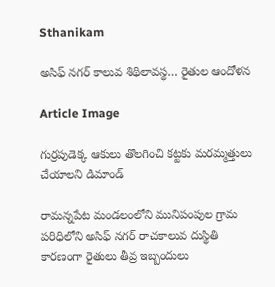Sthanikam

అసిఫ్ నగర్ కాలువ శిథిలావస్థ… రైతుల ఆందోళన

Article Image

గుర్రపుడెక్క ఆకులు తొలగించి కట్టకు మరమ్మత్తులు చేయాలని డిమాండ్

రామన్నపేట మండలంలోని మునిపంపుల గ్రామ పరిధిలోని అసిఫ్ నగర్ రాచకాలువ దుస్థితి కారణంగా రైతులు తీవ్ర ఇబ్బందులు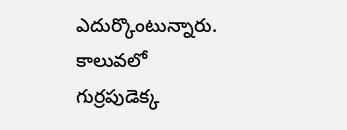ఎదుర్కొంటున్నారు. కాలువలో గుర్రపుడెక్క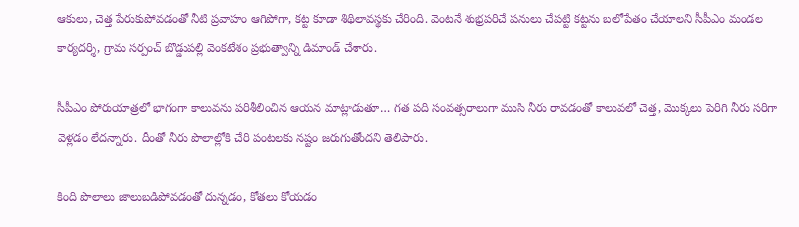ఆకులు, చెత్త పేరుకుపోవడంతో నీటి ప్రవాహం ఆగిపోగా, కట్ట కూడా శిథిలావస్థకు చేరింది. వెంటనే శుభ్రపరిచే పనులు చేపట్టి కట్టను బలోపేతం చేయాలని సీపీఎం మండల కార్యదర్శి, గ్రామ సర్పంచ్ బొడ్డుపల్లి వెంకటేశం ప్రభుత్వాన్ని డిమాండ్ చేశారు.

సీపీఎం పోరుయాత్రలో భాగంగా కాలువను పరిశీలించిన ఆయన మాట్లాడుతూ… గత పది సంవత్సరాలుగా ముసి నీరు రావడంతో కాలువలో చెత్త, మొక్కలు పెరిగి నీరు సరిగా వెళ్లడం లేదన్నారు. దీంతో నీరు పొలాల్లోకి చేరి పంటలకు నష్టం జరుగుతోందని తెలిపారు.

కింది పొలాలు జాలుబడిపోవడంతో దున్నడం, కోతలు కోయడం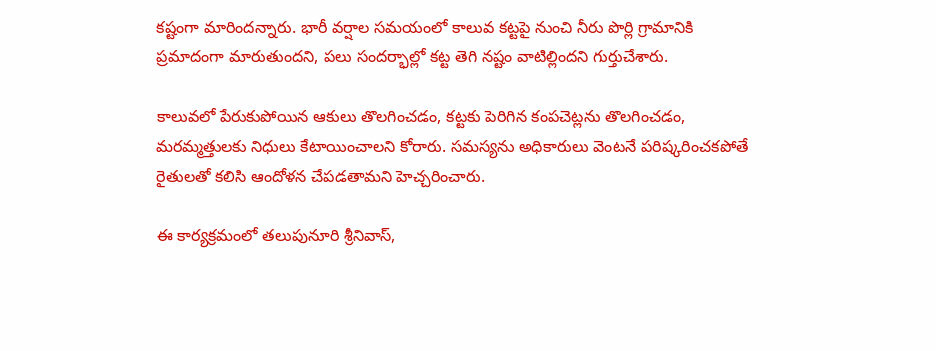కష్టంగా మారిందన్నారు. భారీ వర్షాల సమయంలో కాలువ కట్టపై నుంచి నీరు పొర్లి గ్రామానికి ప్రమాదంగా మారుతుందని, పలు సందర్భాల్లో కట్ట తెగి నష్టం వాటిల్లిందని గుర్తుచేశారు.

కాలువలో పేరుకుపోయిన ఆకులు తొలగించడం, కట్టకు పెరిగిన కంపచెట్లను తొలగించడం, మరమ్మత్తులకు నిధులు కేటాయించాలని కోరారు. సమస్యను అధికారులు వెంటనే పరిష్కరించకపోతే రైతులతో కలిసి ఆందోళన చేపడతామని హెచ్చరించారు.

ఈ కార్యక్రమంలో తలుపునూరి శ్రీనివాస్,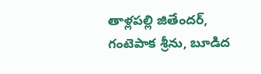తాళ్లపల్లి జితేందర్, గంటెపాక శ్రీను, బూడిద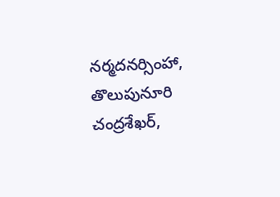నర్మదనర్సింహా, తొలుపునూరి చంద్రశేఖర్,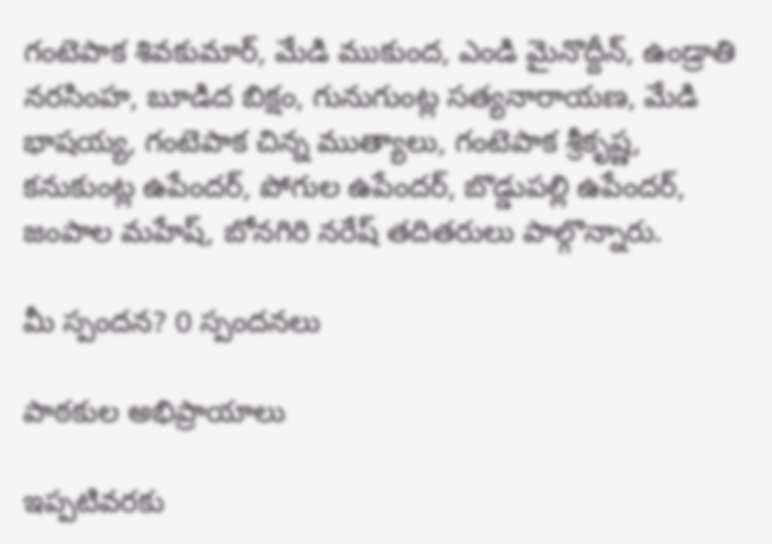గంటెపాక శివకుమార్, మేడి ముకుంద, ఎండి మైనొద్దీన్, ఉండ్రాతి నరసింహ, బూడిద బిక్షం, గునుగుంట్ల సత్యనారాయణ, మేడి భాషయ్య, గంటెపాక చిన్న ముత్యాలు, గంటెపాక శ్రీకృష్ణ, కనుకుంట్ల ఉపేందర్, పోగుల ఉపేందర్, బొడ్డుపల్లి ఉపేందర్, జంపాల మహేష్, బోనగిరి నరేష్ తదితరులు పాల్గొన్నారు.

మీ స్పందన? 0 స్పందనలు

పాఠకుల అభిప్రాయాలు

ఇప్పటివరకు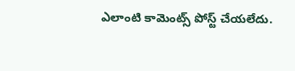ఎలాంటి కామెంట్స్ పోస్ట్ చేయలేదు.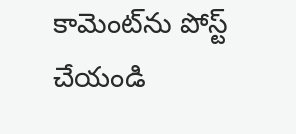కామెంట్‌ను పోస్ట్ చేయండి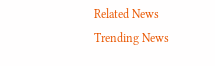Related News
Trending News